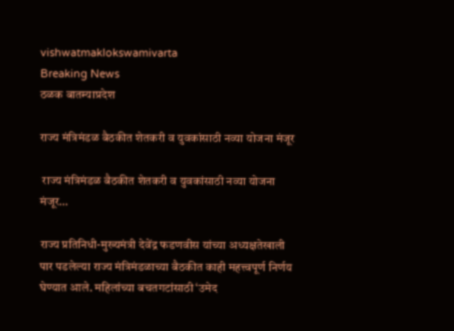vishwatmaklokswamivarta
Breaking News
ठळक बातम्याप्रदेश

राज्य मंत्रिमंडळ बैठकीत शेतकरी व युवकांसाठी नव्या योजना मंजूर

 राज्य मंत्रिमंडळ बैठकीत शेतकरी व युवकांसाठी नव्या योजना मंजूर…

राज्य प्रतिनिधी-मुख्यमंत्री देवेंद्र फडणवीस यांच्या अध्यक्षतेखाली पार पडलेल्या राज्य मंत्रिमंडळाच्या बैठकीत काही महत्त्वपूर्ण निर्णय घेण्यात आले. महिलांच्या बचतगटांसाठी ‘उमेद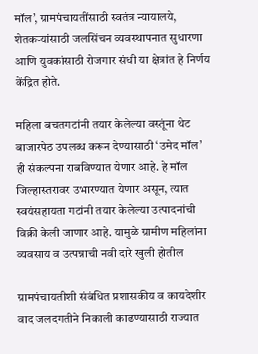मॉल’, ग्रामपंचायतींसाठी स्वतंत्र न्यायालये, शेतकऱ्यांसाठी जलसिंचन व्यवस्थापनात सुधारणा आणि युवकांसाठी रोजगार संधी या क्षेत्रांत हे निर्णय केंद्रित होते.

महिला बचतगटांनी तयार केलेल्या वस्तूंना थेट बाजारपेठ उपलब्ध करून देण्यासाठी ‘उमेद मॉल’ ही संकल्पना राबविण्यात येणार आहे. हे मॉल जिल्हास्तरावर उभारण्यात येणार असून, त्यात स्वयंसहायता गटांनी तयार केलेल्या उत्पादनांची विक्री केली जाणार आहे. यामुळे ग्रामीण महिलांना व्यवसाय व उत्पन्नाची नवी दारे खुली होतील

ग्रामपंचायतीशी संबंधित प्रशासकीय व कायदेशीर वाद जलदगतीने निकाली काढण्यासाठी राज्यात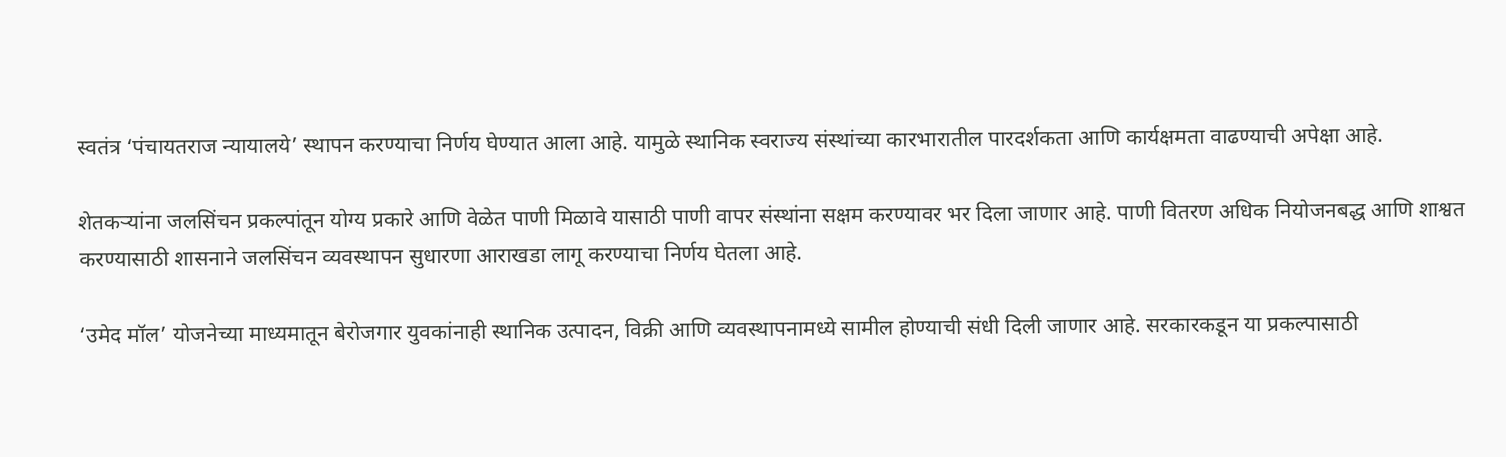स्वतंत्र ‘पंचायतराज न्यायालये’ स्थापन करण्याचा निर्णय घेण्यात आला आहे. यामुळे स्थानिक स्वराज्य संस्थांच्या कारभारातील पारदर्शकता आणि कार्यक्षमता वाढण्याची अपेक्षा आहे.

शेतकऱ्यांना जलसिंचन प्रकल्पांतून योग्य प्रकारे आणि वेळेत पाणी मिळावे यासाठी पाणी वापर संस्थांना सक्षम करण्यावर भर दिला जाणार आहे. पाणी वितरण अधिक नियोजनबद्ध आणि शाश्वत करण्यासाठी शासनाने जलसिंचन व्यवस्थापन सुधारणा आराखडा लागू करण्याचा निर्णय घेतला आहे.

‘उमेद मॉल’ योजनेच्या माध्यमातून बेरोजगार युवकांनाही स्थानिक उत्पादन, विक्री आणि व्यवस्थापनामध्ये सामील होण्याची संधी दिली जाणार आहे. सरकारकडून या प्रकल्पासाठी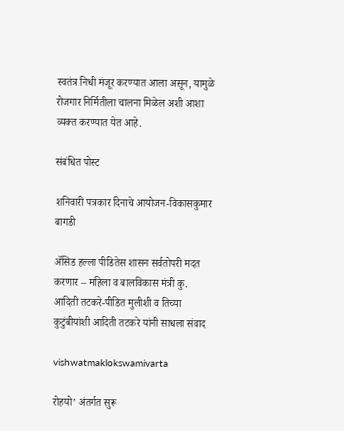स्वतंत्र निधी मंजूर करण्यात आला असून, यामुळे रोजगार निर्मितीला चालना मिळेल अशी आशा व्यक्त करण्यात येत आहे.

संबंधित पोस्ट

शनिवारी पत्रकार दिनाचे आयोजन-विकासकुमार बागडी

ॲसिड हल्ला पीडितेस शासन सर्वतोपरी मदत करणार – महिला व बालविकास मंत्री कु. आदिती तटकरे-पीडित मुलीशी व तिच्या कुटुंबीयांशी आदिती तटकरे यांनी साधला संवाद

vishwatmaklokswamivarta

रोहयो’ अंतर्गत सुरू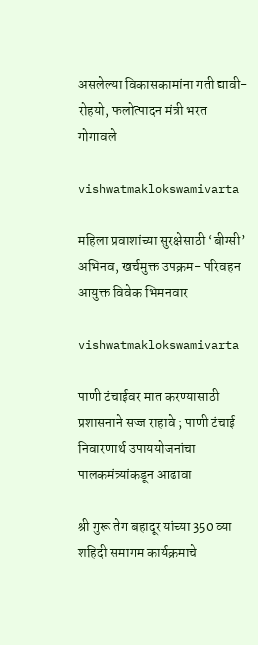असलेल्या विकासकामांना गती द्यावी- रोहयो, फलोत्पादन मंत्री भरत गोगावले

vishwatmaklokswamivarta

महिला प्रवाशांच्या सुरक्षेसाठी ‘बीग्सी’ अभिनव, खर्चमुक्त उपक्रम- परिवहन आयुक्त विवेक भिमनवार

vishwatmaklokswamivarta

पाणी टंचाईवर मात करण्यासाठी प्रशासनाने सज्ज राहावे ; पाणी टंचाई निवारणार्थ उपाययोजनांचा पालकमंत्र्यांकडून आढावा

श्री गुरू तेग बहादूर यांच्या 350 व्या शहिदी समागम कार्यक्रमाचे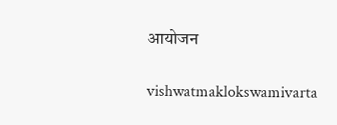आयोजन

vishwatmaklokswamivarta